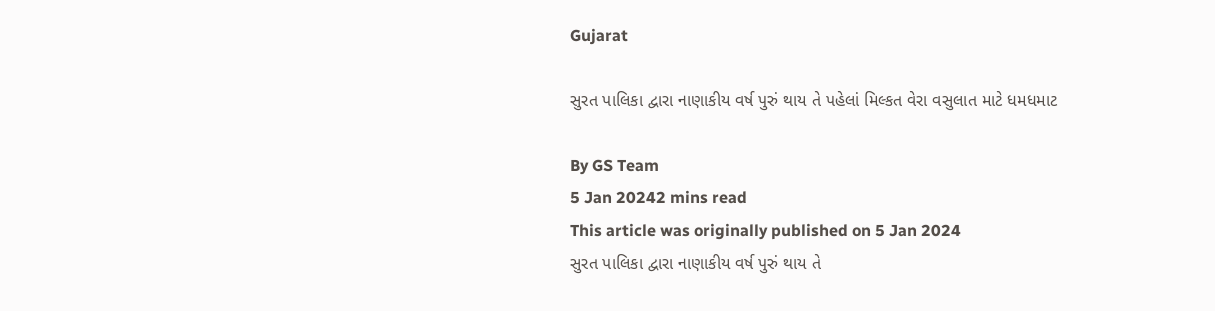Gujarat

સુરત પાલિકા દ્વારા નાણાકીય વર્ષ પુરું થાય તે પહેલાં મિલ્કત વેરા વસુલાત માટે ધમધમાટ

By GS Team
5 Jan 20242 mins read
This article was originally published on 5 Jan 2024
સુરત પાલિકા દ્વારા નાણાકીય વર્ષ પુરું થાય તે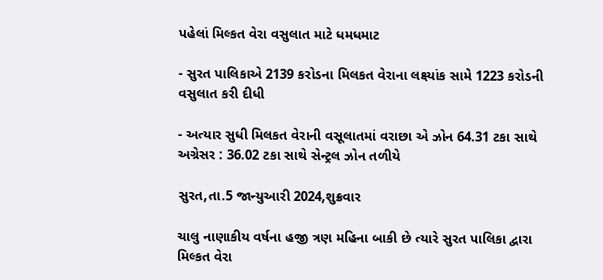પહેલાં મિલ્કત વેરા વસુલાત માટે ધમધમાટ

- સુરત પાલિકાએ 2139 કરોડના મિલકત વેરાના લક્ષ્યાંક સામે 1223 કરોડની વસુલાત કરી દીધી

- અત્યાર સુધી મિલકત વેરાની વસૂલાતમાં વરાછા એ ઝોન 64.31 ટકા સાથે અગ્રેસર : 36.02 ટકા સાથે સેન્ટ્રલ ઝોન તળીયે

સુરત,તા.5 જાન્યુઆરી 2024,શુક્રવાર

ચાલુ નાણાકીય વર્ષના હજી ત્રણ મહિના બાકી છે ત્યારે સુરત પાલિકા દ્વારા મિલ્કત વેરા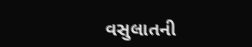વસુલાતની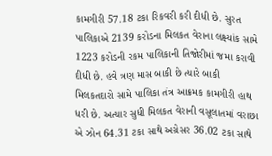કામગીરી 57.18 ટકા રિકવરી કરી દીધી છે. સુરત પાલિકાએ 2139 કરોડના મિલકત વેરાના લક્ષ્યાંક સામે 1223 કરોડની રકમ પાલિકાની તિજોરીમાં જમા કરાવી દીધી છે. હવે ત્રણ માસ બાકી છે ત્યારે બાકી મિલકતદારો સામે પાલિકા તંત્ર આક્રમક કામગીરી હાથ ધરી છે. અત્યાર સુધી મિલકત વેરાની વસૂલાતમાં વરાછા એ ઝોન 64.31 ટકા સાથે અગ્રેસર 36.02 ટકા સાથે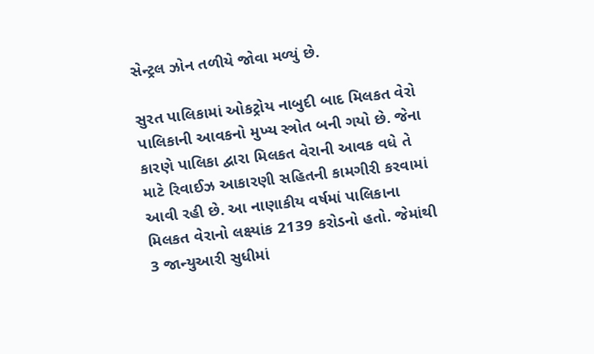સેન્ટ્રલ ઝોન તળીયે જોવા મળ્યું છે.

સુરત પાલિકામાં ઓકટ્રોય નાબુદી બાદ મિલકત વેરો પાલિકાની આવકનો મુખ્ય સ્ત્રોત બની ગયો છે. જેના કારણે પાલિકા દ્વારા મિલકત વેરાની આવક વધે તે માટે રિવાઈઝ આકારણી સહિતની કામગીરી કરવામાં આવી રહી છે. આ નાણાકીય વર્ષમાં પાલિકાના મિલકત વેરાનો લક્ષ્યાંક 2139 કરોડનો હતો. જેમાંથી 3 જાન્યુઆરી સુધીમાં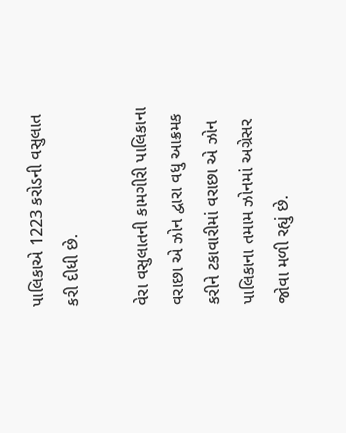પાલિકાએ 1223 કરોડની વસુલાત કરી દીધી છે.

વેરા વસુલાતની કામગીરી પાલિકાના વરાછા એ ઝોન દ્વારા વધુ આક્રમક કરીને ટકાવારીમાં વરાછા એ ઝોન પાલિકાના તમામ ઝોનમાં અગ્રેસર જોવા મળી રહ્યું છે.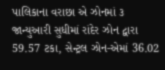પાલિકાના વરાછા એ ઝોનમાં ૩ જાન્યુઆરી સુધીમાં રાંદેર ઝોન દ્વારા 59.57 ટકા, સેન્ટ્રલ ઝોન-એમાં 36.02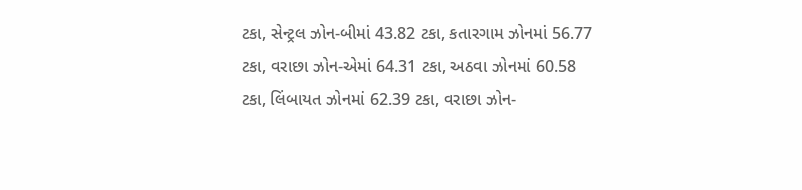ટકા, સેન્ટ્રલ ઝોન-બીમાં 43.82 ટકા, કતારગામ ઝોનમાં 56.77 ટકા, વરાછા ઝોન-એમાં 64.31 ટકા, અઠવા ઝોનમાં 60.58 ટકા, લિંબાયત ઝોનમાં 62.39 ટકા, વરાછા ઝોન-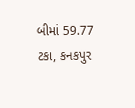બીમાં 59.77 ટકા, કનકપુર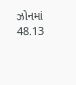ઝોનમાં 48.13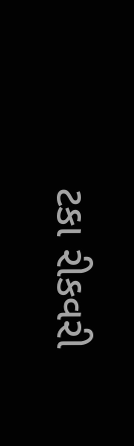ટકા રીકવરી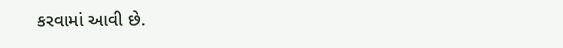કરવામાં આવી છે.